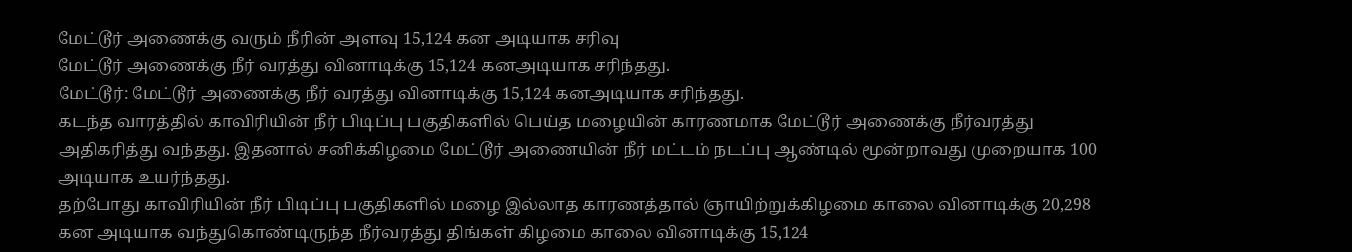மேட்டூர் அணைக்கு வரும் நீரின் அளவு 15,124 கன அடியாக சரிவு
மேட்டூர் அணைக்கு நீர் வரத்து வினாடிக்கு 15,124 கனஅடியாக சரிந்தது.
மேட்டூர்: மேட்டூர் அணைக்கு நீர் வரத்து வினாடிக்கு 15,124 கனஅடியாக சரிந்தது.
கடந்த வாரத்தில் காவிரியின் நீர் பிடிப்பு பகுதிகளில் பெய்த மழையின் காரணமாக மேட்டூர் அணைக்கு நீர்வரத்து அதிகரித்து வந்தது. இதனால் சனிக்கிழமை மேட்டூர் அணையின் நீர் மட்டம் நடப்பு ஆண்டில் மூன்றாவது முறையாக 100 அடியாக உயர்ந்தது.
தற்போது காவிரியின் நீர் பிடிப்பு பகுதிகளில் மழை இல்லாத காரணத்தால் ஞாயிற்றுக்கிழமை காலை வினாடிக்கு 20,298 கன அடியாக வந்துகொண்டிருந்த நீர்வரத்து திங்கள் கிழமை காலை வினாடிக்கு 15,124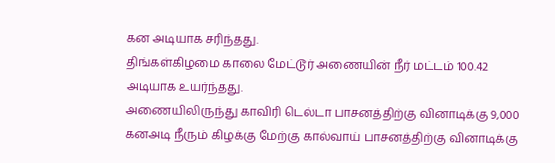கன அடியாக சரிந்தது.
திங்கள்கிழமை காலை மேட்டூர் அணையின் நீர் மட்டம் 100.42 அடியாக உயர்ந்தது.
அணையிலிருந்து காவிரி டெல்டா பாசனத்திற்கு வினாடிக்கு 9,000 கனஅடி நீரும் கிழக்கு மேற்கு கால்வாய் பாசனத்திற்கு வினாடிக்கு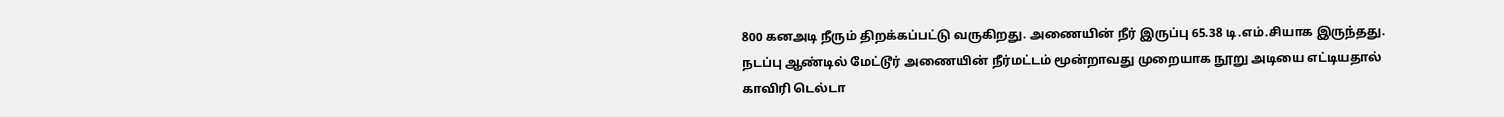800 கனஅடி நீரும் திறக்கப்பட்டு வருகிறது. அணையின் நீர் இருப்பு 65.38 டி.எம்.சியாக இருந்தது.
நடப்பு ஆண்டில் மேட்டூர் அணையின் நீர்மட்டம் மூன்றாவது முறையாக நூறு அடியை எட்டியதால் காவிரி டெல்டா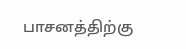பாசனத்திற்கு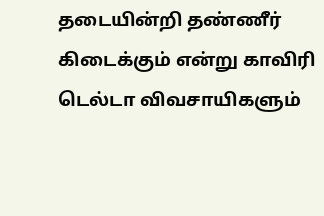தடையின்றி தண்ணீர் கிடைக்கும் என்று காவிரி டெல்டா விவசாயிகளும்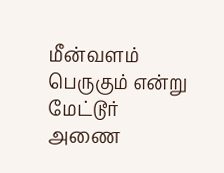மீன்வளம் பெருகும் என்று மேட்டூர் அணை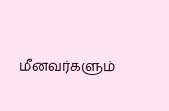மீனவர்களும்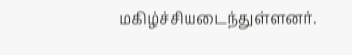மகிழ்ச்சியடைந்துள்ளனர்.